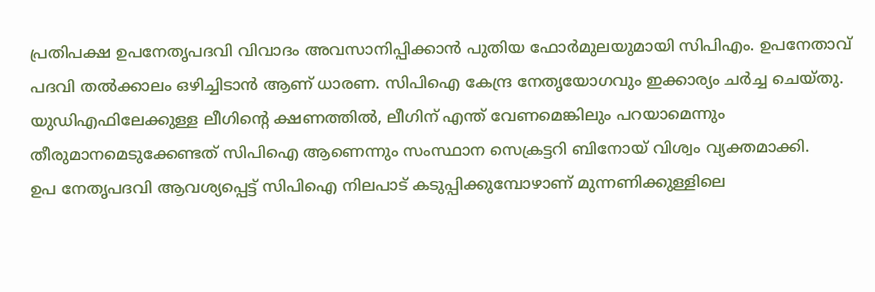പ്രതിപക്ഷ ഉപനേതൃപദവി വിവാദം അവസാനിപ്പിക്കാൻ പുതിയ ഫോർമുലയുമായി സിപിഎം. ഉപനേതാവ് പദവി തൽക്കാലം ഒഴിച്ചിടാൻ ആണ് ധാരണ. സിപിഐ കേന്ദ്ര നേതൃയോഗവും ഇക്കാര്യം ചർച്ച ചെയ്തു. യുഡിഎഫിലേക്കുള്ള ലീഗിന്റെ ക്ഷണത്തിൽ, ലീഗിന് എന്ത് വേണമെങ്കിലും പറയാമെന്നും തീരുമാനമെടുക്കേണ്ടത് സിപിഐ ആണെന്നും സംസ്ഥാന സെക്രട്ടറി ബിനോയ് വിശ്വം വ്യക്തമാക്കി.
ഉപ നേതൃപദവി ആവശ്യപ്പെട്ട് സിപിഐ നിലപാട് കടുപ്പിക്കുമ്പോഴാണ് മുന്നണിക്കുള്ളിലെ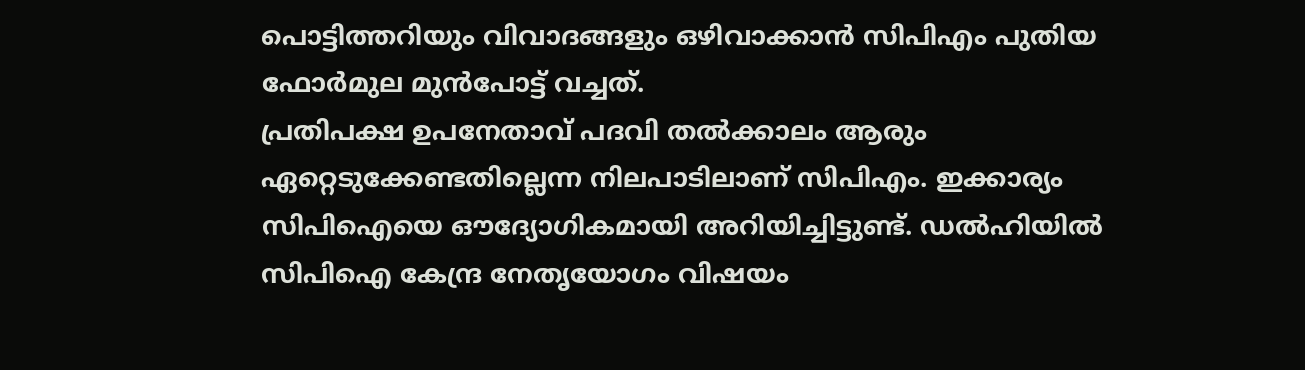പൊട്ടിത്തറിയും വിവാദങ്ങളും ഒഴിവാക്കാൻ സിപിഎം പുതിയ ഫോർമുല മുൻപോട്ട് വച്ചത്.
പ്രതിപക്ഷ ഉപനേതാവ് പദവി തൽക്കാലം ആരും ഏറ്റെടുക്കേണ്ടതില്ലെന്ന നിലപാടിലാണ് സിപിഎം. ഇക്കാര്യം സിപിഐയെ ഔദ്യോഗികമായി അറിയിച്ചിട്ടുണ്ട്. ഡൽഹിയിൽ സിപിഐ കേന്ദ്ര നേതൃയോഗം വിഷയം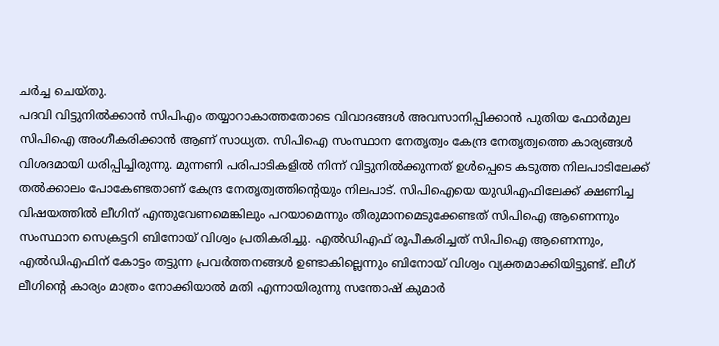ചർച്ച ചെയ്തു.
പദവി വിട്ടുനിൽക്കാൻ സിപിഎം തയ്യാറാകാത്തതോടെ വിവാദങ്ങൾ അവസാനിപ്പിക്കാൻ പുതിയ ഫോർമുല സിപിഐ അംഗീകരിക്കാൻ ആണ് സാധ്യത. സിപിഐ സംസ്ഥാന നേതൃത്വം കേന്ദ്ര നേതൃത്വത്തെ കാര്യങ്ങൾ വിശദമായി ധരിപ്പിച്ചിരുന്നു. മുന്നണി പരിപാടികളിൽ നിന്ന് വിട്ടുനിൽക്കുന്നത് ഉൾപ്പെടെ കടുത്ത നിലപാടിലേക്ക് തൽക്കാലം പോകേണ്ടതാണ് കേന്ദ്ര നേതൃത്വത്തിന്റെയും നിലപാട്. സിപിഐയെ യുഡിഎഫിലേക്ക് ക്ഷണിച്ച വിഷയത്തിൽ ലീഗിന് എന്തുവേണമെങ്കിലും പറയാമെന്നും തീരുമാനമെടുക്കേണ്ടത് സിപിഐ ആണെന്നും സംസ്ഥാന സെക്രട്ടറി ബിനോയ് വിശ്വം പ്രതികരിച്ചു. എൽഡിഎഫ് രൂപീകരിച്ചത് സിപിഐ ആണെന്നും, എൽഡിഎഫിന് കോട്ടം തട്ടുന്ന പ്രവർത്തനങ്ങൾ ഉണ്ടാകില്ലെന്നും ബിനോയ് വിശ്വം വ്യക്തമാക്കിയിട്ടുണ്ട്. ലീഗ് ലീഗിന്റെ കാര്യം മാത്രം നോക്കിയാൽ മതി എന്നായിരുന്നു സന്തോഷ് കുമാർ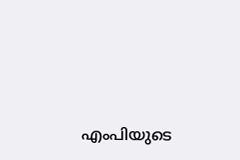എംപിയുടെ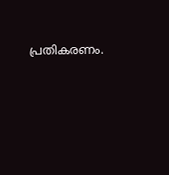പ്രതികരണം.